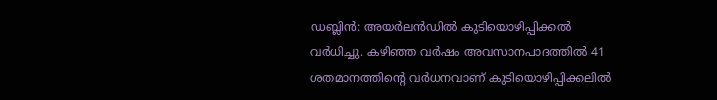ഡബ്ലിൻ: അയർലൻഡിൽ കുടിയൊഴിപ്പിക്കൽ വർധിച്ചു. കഴിഞ്ഞ വർഷം അവസാനപാദത്തിൽ 41 ശതമാനത്തിന്റെ വർധനവാണ് കുടിയൊഴിപ്പിക്കലിൽ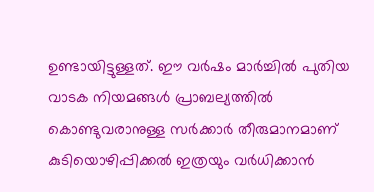ഉണ്ടായിട്ടുള്ളത്. ഈ വർഷം മാർച്ചിൽ പുതിയ വാടക നിയമങ്ങൾ പ്രാബല്യത്തിൽ കൊണ്ടുവരാനുള്ള സർക്കാർ തീരുമാനമാണ് കുടിയൊഴിപ്പിക്കൽ ഇത്രയും വർധിക്കാൻ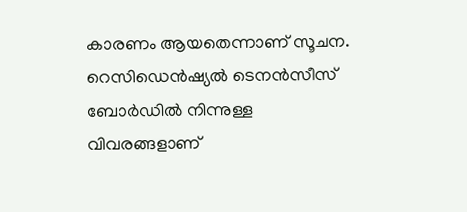കാരണം ആയതെന്നാണ് സൂചന.
റെസിഡെൻഷ്യൽ ടെനൻസീസ് ബോർഡിൽ നിന്നുള്ള വിവരങ്ങളാണ്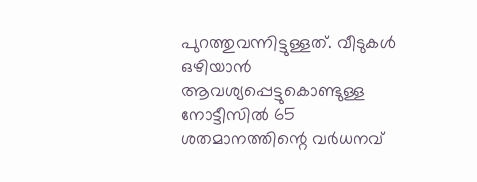പുറത്തുവന്നിട്ടുള്ളത്. വീടുകൾ ഒഴിയാൻ ആവശ്യപ്പെട്ടുകൊണ്ടുള്ള നോട്ടീസിൽ 65 ശതമാനത്തിന്റെ വർധനവ്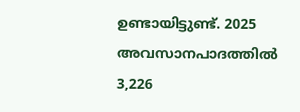ഉണ്ടായിട്ടുണ്ട്. 2025 അവസാനപാദത്തിൽ 3,226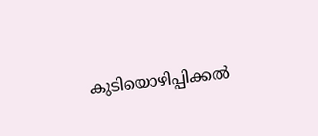കുടിയൊഴിപ്പിക്കൽ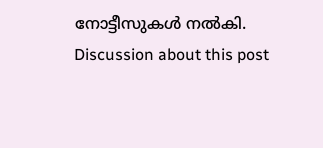നോട്ടീസുകൾ നൽകി.
Discussion about this post